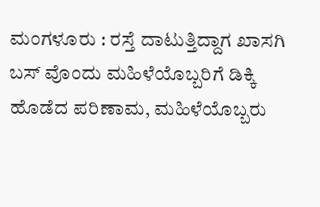ಮಂಗಳೂರು : ರಸ್ತೆ ದಾಟುತ್ತಿದ್ದಾಗ ಖಾಸಗಿ ಬಸ್ ವೊಂದು ಮಹಿಳೆಯೊಬ್ಬರಿಗೆ ಡಿಕ್ಕಿ ಹೊಡೆದ ಪರಿಣಾಮ, ಮಹಿಳೆಯೊಬ್ಬರು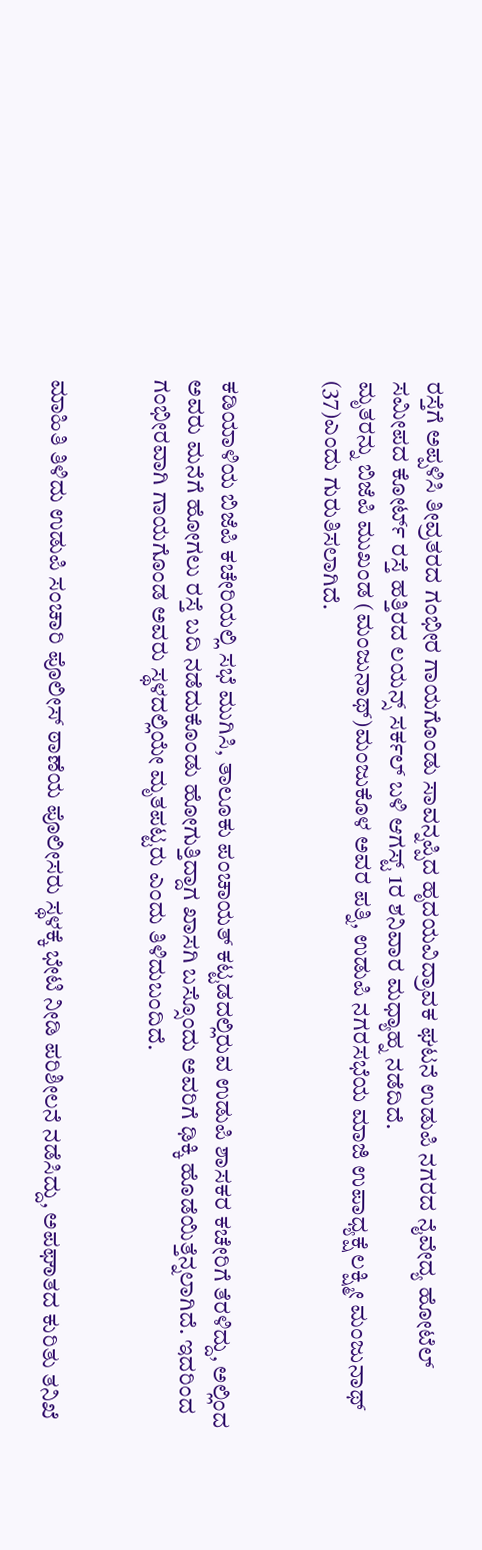ರಸ್ತೆಗೆ ಅಪ್ಪಳಿಸಿ ತೀವ್ರತರದ ಗಂಭೀರ ಗಾಯಗೊಂಡು ಸಾವನ್ನಪ್ಪಿದ ಹೃದಯವಿದ್ರಾವಕ ಘಟನೆ ಉಡುಪಿ ನಗರದ ನೈವೇದ್ಯ ಹೋಟೆಲ್ ಸಮೀಪದ ಕೋರ್ಟ್ ರಸ್ತೆ ಹತ್ತಿರದ ಲಯನ್ಸ್ ಸರ್ಕಲ್ ಬಳಿ ಆಗಸ್ಟ್ 1ರ ಶನಿವಾರ ಮಧ್ಯಾಹ್ನ ನಡೆದಿದೆ.
ಮೃತರನ್ನು ಬಿಜೆಪಿ ಮುಖಂಡ (ಮಂಜುನಾಥ್)ಮಂಜುಕೊಳ ಅವರ ಪತ್ನಿ, ಉಡುಪಿ ನಗರಸಭೆಯ ಮಾಜಿ ಉಪಾಧ್ಯಕ್ಷೆ ಲಕ್ಷ್ಮೀ ಮಂಜುನಾಥ್ (37)ಎಂದು ಗುರುತಿಸಲಾಗಿದೆ.


ಕಡಿಯಾಳಿಯ ಬಿಜೆಪಿ ಕಚೇರಿಯಲ್ಲಿ ಸಭೆ ಮುಗಿಸಿ, ತಾಲೂಕು ಪಂಚಾಯತ್ ಕಟ್ಟಡದಲ್ಲಿರುವ ಉಡುಪಿ ಶಾಸಕರ ಕಚೇರಿಗೆ ತೆರಳಿದ್ದು, ಅಲ್ಲಿಂದ ಅವರು ಮನೆಗೆ ಹೋಗಲು ರಸ್ತೆ ಬದಿ ನಡೆದುಕೊಂಡು ಹೋಗುತ್ತಿದ್ದಾಗ ಖಾಸಗಿ ಬಸ್ಸೊಂದು ಅವರಿಗೆ ಢಿಕ್ಕಿ ಹೊಡೆಯಿತ್ತೆನ್ನಲಾಗಿದೆ. ಇದರಿಂದ ಗಂಭೀರವಾಗಿ ಗಾಯಗೊಂಡ ಅವರು ಸ್ಥಳದಲ್ಲಿಯೇ ಮೃತಪಟ್ಟರು ಎಂದು ತಿಳಿದುಬಂದಿದೆ.


ಮಾಹಿತಿ ತಿಳಿದು ಉಡುಪಿ ಸಂಚಾರಿ ಪೊಲೀಸ್ ಠಾಣೆಯ ಪೊಲೀಸರು ಸ್ಥಳಕ್ಕೆ ಭೇಟಿ ನೀಡಿ ಪರಿಶೀಲನೆ ನಡೆಸಿದ್ದು, ಅಪಘಾತದ ಕುರಿತು ತನಿಖೆ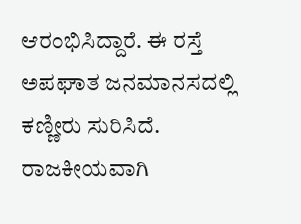ಆರಂಭಿಸಿದ್ದಾರೆ. ಈ ರಸ್ತೆ ಅಪಘಾತ ಜನಮಾನಸದಲ್ಲಿ ಕಣ್ಣೀರು ಸುರಿಸಿದೆ. ರಾಜಕೀಯವಾಗಿ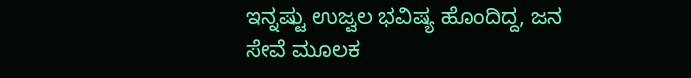ಇನ್ನಷ್ಟು ಉಜ್ವಲ ಭವಿಷ್ಯ ಹೊಂದಿದ್ದ, ಜನ ಸೇವೆ ಮೂಲಕ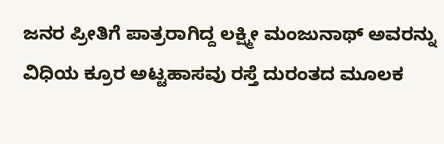ಜನರ ಪ್ರೀತಿಗೆ ಪಾತ್ರರಾಗಿದ್ದ ಲಕ್ಷ್ಮೀ ಮಂಜುನಾಥ್ ಅವರನ್ನು ವಿಧಿಯ ಕ್ರೂರ ಅಟ್ಟಹಾಸವು ರಸ್ತೆ ದುರಂತದ ಮೂಲಕ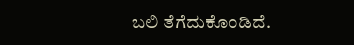ಬಲಿ ತೆಗೆದುಕೊಂಡಿದೆ.